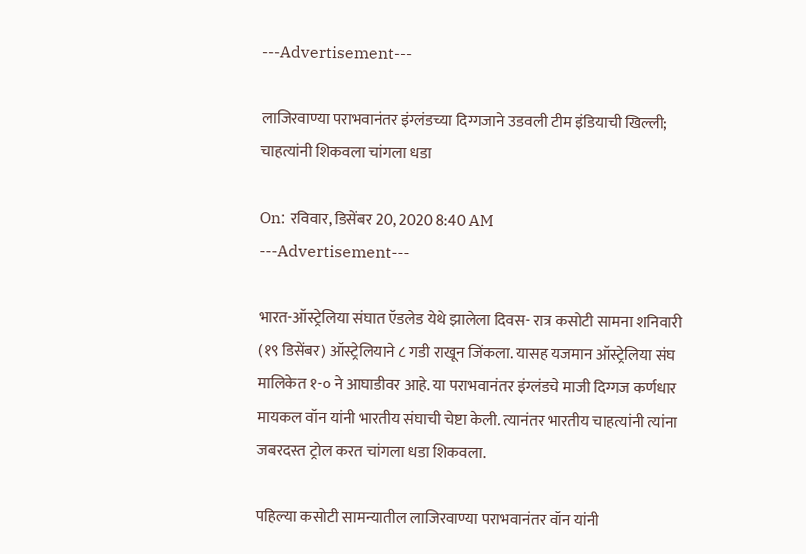---Advertisement---

लाजिरवाण्या पराभवानंतर इंग्लंडच्या दिग्गजाने उडवली टीम इंडियाची खिल्ली; चाहत्यांनी शिकवला चांगला धडा

On: रविवार, डिसेंबर 20, 2020 8:40 AM
---Advertisement---

भारत-ऑस्ट्रेलिया संघात ऍडलेड येथे झालेला दिवस- रात्र कसोटी सामना शनिवारी (१९ डिसेंबर) ऑस्ट्रेलियाने ८ गडी राखून जिंकला. यासह यजमान ऑस्ट्रेलिया संघ मालिकेत १-० ने आघाडीवर आहे. या पराभवानंतर इंग्लंडचे माजी दिग्गज कर्णधार मायकल वॉन यांनी भारतीय संघाची चेष्टा केली. त्यानंतर भारतीय चाहत्यांनी त्यांना जबरदस्त ट्रोल करत चांगला धडा शिकवला.

पहिल्या कसोटी सामन्यातील लाजिरवाण्या पराभवानंतर वॉन यांनी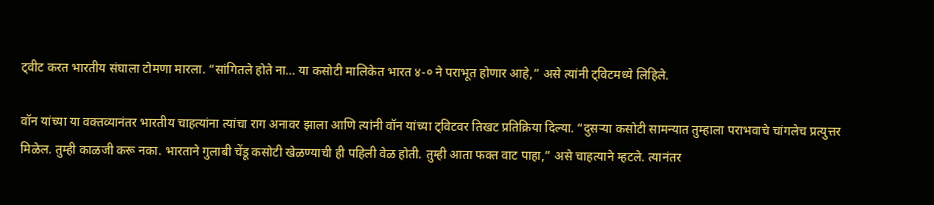ट्वीट करत भारतीय संघाला टोमणा मारला. “सांगितले होते ना… या कसोटी मालिकेत भारत ४-० ने पराभूत होणार आहे,” असे त्यांनी ट्विटमध्ये लिहिले.

वॉन यांच्या या वक्तव्यानंतर भारतीय चाहत्यांना त्यांचा राग अनावर झाला आणि त्यांनी वॉन यांच्या ट्विटवर तिखट प्रतिक्रिया दिल्या. “दुसऱ्या कसोटी सामन्यात तुम्हाला पराभवाचे चांगलेच प्रत्युत्तर मिळेल. तुम्ही काळजी करू नका. भारताने गुलाबी चेंडू कसोटी खेळण्याची ही पहिली वेळ होती. तुम्ही आता फक्त वाट पाहा,” असे चाहत्याने म्हटले. त्यानंतर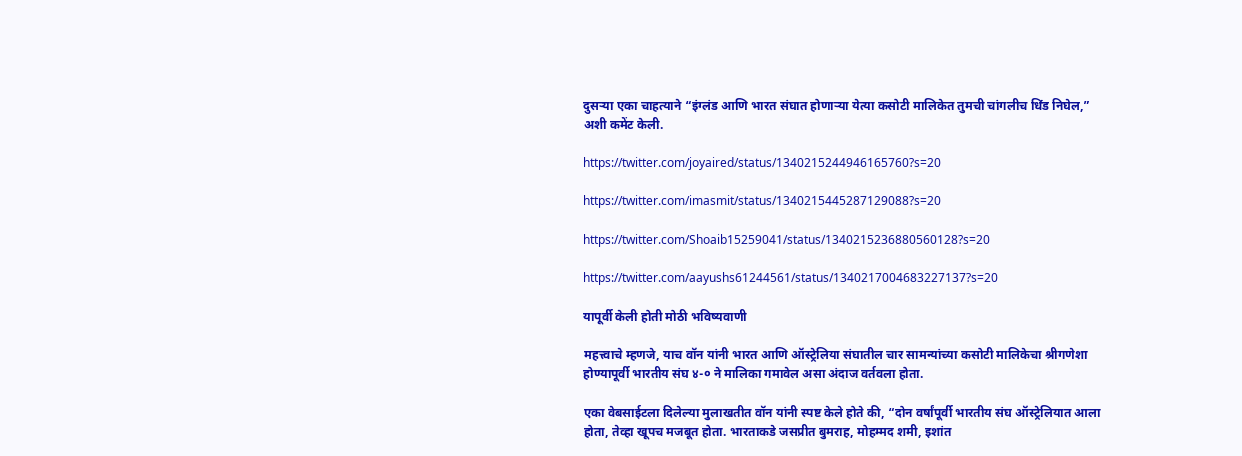दुसऱ्या एका चाहत्याने “इंग्लंड आणि भारत संघात होणाऱ्या येत्या कसोटी मालिकेत तुमची चांगलीच धिंड निघेल,” अशी कमेंट केली.

https://twitter.com/joyaired/status/1340215244946165760?s=20

https://twitter.com/imasmit/status/1340215445287129088?s=20

https://twitter.com/Shoaib15259041/status/1340215236880560128?s=20

https://twitter.com/aayushs61244561/status/1340217004683227137?s=20

यापूर्वी केली होती मोठी भविष्यवाणी

महत्त्वाचे म्हणजे, याच वॉन यांनी भारत आणि ऑस्ट्रेलिया संघातील चार सामन्यांच्या कसोटी मालिकेचा श्रीगणेशा होण्यापूर्वी भारतीय संघ ४-० ने मालिका गमावेल असा अंदाज वर्तवला होता.

एका वेबसाईटला दिलेल्या मुलाखतीत वॉन यांनी स्पष्ट केले होते की, “दोन वर्षांपूर्वी भारतीय संघ ऑस्ट्रेलियात आला होता, तेव्हा खूपच मजबूत होता. भारताकडे जसप्रीत बुमराह, मोहम्मद शमी, इशांत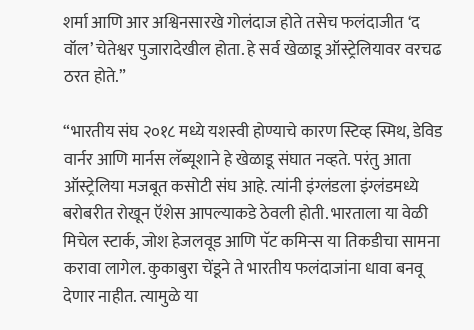शर्मा आणि आर अश्विनसारखे गोलंदाज होते तसेच फलंदाजीत ‘द वॉल’ चेतेश्वर पुजारादेखील होता. हे सर्व खेळाडू ऑस्ट्रेलियावर वरचढ ठरत होते.”

“भारतीय संघ २०१८ मध्ये यशस्वी होण्याचे कारण स्टिव्ह स्मिथ, डेविड वार्नर आणि मार्नस लॅब्यूशाने हे खेळाडू संघात नव्हते. परंतु आता ऑस्ट्रेलिया मजबूत कसोटी संघ आहे. त्यांनी इंग्लंडला इंग्लंडमध्ये बरोबरीत रोखून ऍशेस आपल्याकडे ठेवली होती. भारताला या वेळी मिचेल स्टार्क, जोश हेजलवूड आणि पॅट कमिन्स या तिकडीचा सामना करावा लागेल. कुकाबुरा चेंडूने ते भारतीय फलंदाजांना धावा बनवू देणार नाहीत. त्यामुळे या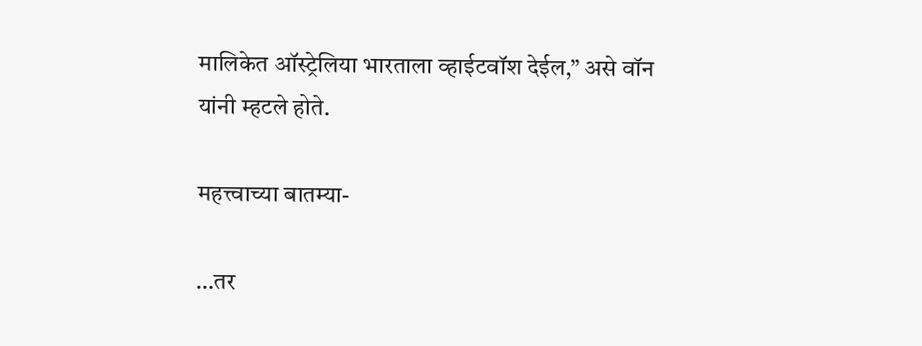मालिकेत ऑस्ट्रेलिया भारताला व्हाईटवॉश देईल,” असे वॉन यांनी म्हटले होते.

महत्त्वाच्या बातम्या-

…तर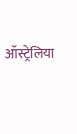ऑस्ट्रेलिया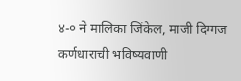४-० ने मालिका जिंकेल, माजी दिग्गज कर्णधाराची भविष्यवाणी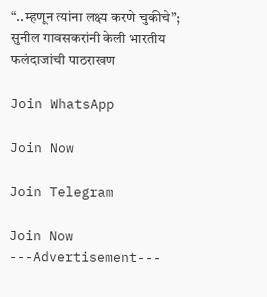“..म्हणून त्यांना लक्ष्य करणे चुकीचे”; सुनील गावसकरांनी केली भारतीय फलंदाजांची पाठराखण

Join WhatsApp

Join Now

Join Telegram

Join Now
---Advertisement---